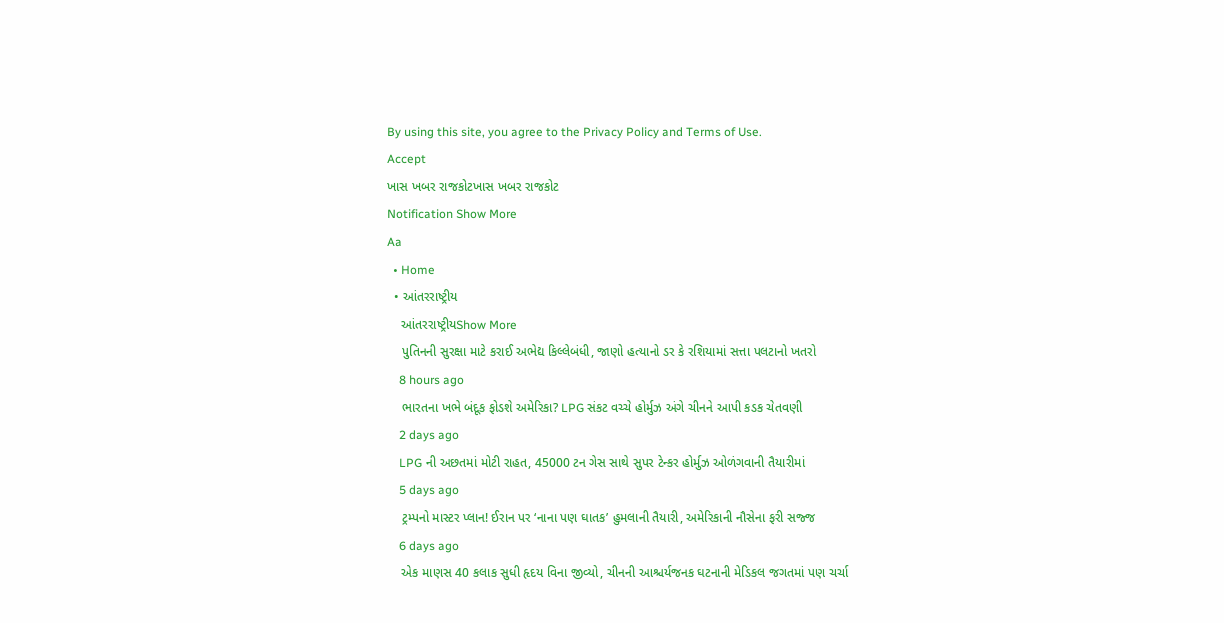By using this site, you agree to the Privacy Policy and Terms of Use.
Accept
ખાસ ખબર રાજકોટખાસ ખબર રાજકોટ
Notification Show More
Aa
  • Home
  • આંતરરાષ્ટ્રીય
    આંતરરાષ્ટ્રીયShow More
    પુતિનની સુરક્ષા માટે કરાઈ અભેદ્ય કિલ્લેબંધી, જાણો હત્યાનો ડર કે રશિયામાં સત્તા પલટાનો ખતરો
    8 hours ago
    ભારતના ખભે બંદૂક ફોડશે અમેરિકા? LPG સંકટ વચ્ચે હોર્મુઝ અંગે ચીનને આપી કડક ચેતવણી
    2 days ago
    LPG ની અછતમાં મોટી રાહત, 45000 ટન ગેસ સાથે સુપર ટેન્કર હોર્મુઝ ઓળંગવાની તૈયારીમાં
    5 days ago
    ટ્રમ્પનો માસ્ટર પ્લાન! ઈરાન પર ‘નાના પણ ઘાતક’ હુમલાની તૈયારી, અમેરિકાની નૌસેના ફરી સજ્જ
    6 days ago
    એક માણસ 40 કલાક સુધી હૃદય વિના જીવ્યો, ચીનની આશ્ચર્યજનક ઘટનાની મેડિકલ જગતમાં પણ ચર્ચા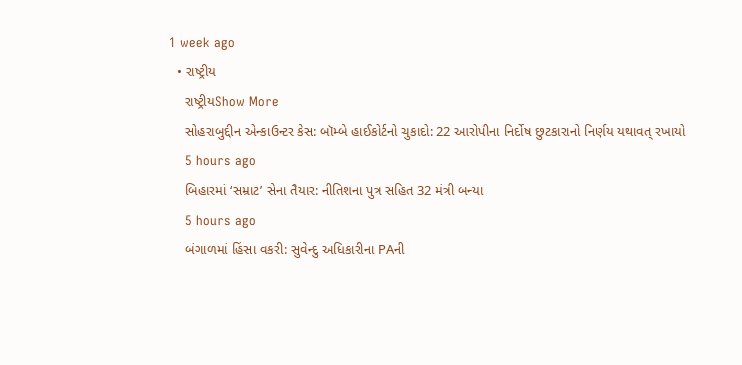1 week ago
  • રાષ્ટ્રીય
    રાષ્ટ્રીયShow More
    સોહરાબુદ્દીન એન્કાઉન્ટર કેસ: બૉમ્બે હાઈકોર્ટનો ચુકાદો: 22 આરોપીના નિર્દોષ છુટકારાનો નિર્ણય યથાવત્ રખાયો
    5 hours ago
    બિહારમાં ‘સમ્રાટ’ સેના તૈયાર: નીતિશના પુત્ર સહિત 32 મંત્રી બન્યા
    5 hours ago
    બંગાળમાં હિંસા વકરી: સુવેન્દુ અધિકારીના PAની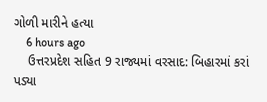ગોળી મારીને હત્યા
    6 hours ago
    ઉત્તરપ્રદેશ સહિત 9 રાજ્યમાં વરસાદ: બિહારમાં કરાં પડ્યા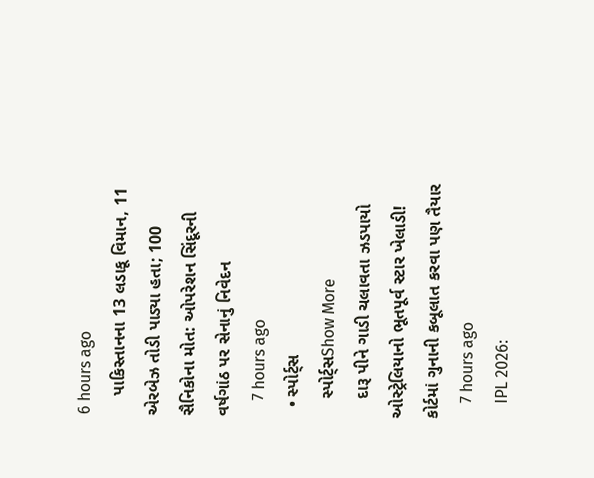6 hours ago
    પાકિસ્તાનના 13 લડાકૂ વિમાન, 11 એરબેઝ તોડી પાડ્યા હતા; 100 સૈનિકોના મોત: ઓપરેશન સિંદૂરની વર્ષગાંઠ પર સેનાનું નિવેદન
    7 hours ago
  • સ્પોર્ટ્સ
    સ્પોર્ટ્સShow More
    દારૂ પીને ગાડી ચલાવતા ઝડપાયો ઓસ્ટ્રેલિયાનો ભૂતપૂર્વ સ્ટાર ખેલાડી! કોર્ટમાં ગુનાની કબૂલાત કરવા પણ તૈયાર
    7 hours ago
    IPL 2026: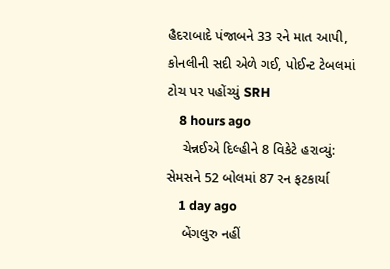હૈદરાબાદે પંજાબને 33 રને માત આપી, કોનલીની સદી એળે ગઈ, પોઈન્ટ ટેબલમાં ટોચ પર પહોંચ્યું SRH
    8 hours ago
    ચેન્નઈએ દિલ્હીને 8 વિકેટે હરાવ્યું: સેમસને 52 બોલમાં 87 રન ફટકાર્યા
    1 day ago
    બેંગલુરુ નહીં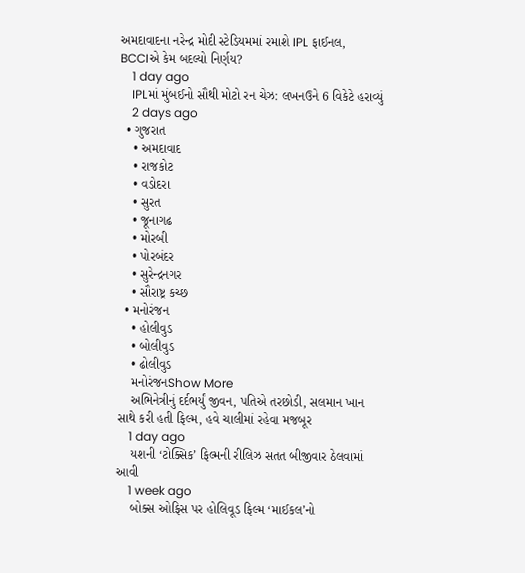અમદાવાદના નરેન્દ્ર મોદી સ્ટેડિયમમાં રમાશે IPL ફાઈનલ, BCCIએ કેમ બદલ્યો નિર્ણય?
    1 day ago
    IPLમાં મુંબઈનો સૌથી મોટો રન ચેઝ: લખનઉને 6 વિકેટે હરાવ્યું
    2 days ago
  • ગુજરાત
    • અમદાવાદ
    • રાજકોટ
    • વડોદરા
    • સુરત
    • જૂનાગઢ
    • મોરબી
    • પોરબંદર
    • સુરેન્દ્રનગર
    • સૌરાષ્ટ્ર કચ્છ
  • મનોરંજન
    • હોલીવુડ
    • બોલીવુડ
    • ઢોલીવુડ
    મનોરંજનShow More
    અભિનેત્રીનું દર્દભર્યું જીવન, પતિએ તરછોડી, સલમાન ખાન સાથે કરી હતી ફિલ્મ, હવે ચાલીમાં રહેવા મજબૂર
    1 day ago
    યશની ‘ટોક્સિક’ ફિલ્મની રીલિઝ સતત બીજીવાર ઠેલવામાં આવી
    1 week ago
    બોક્સ ઓફિસ પર હોલિવૂડ ફિલ્મ ‘માઈકલ’નો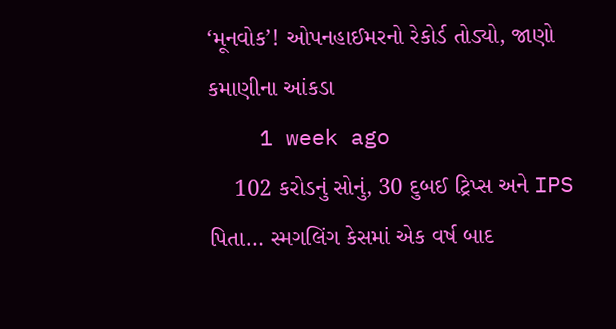‘મૂનવોક’! ઓપનહાઈમરનો રેકોર્ડ તોડ્યો, જાણો કમાણીના આંકડા
    1 week ago
    102 કરોડનું સોનું, 30 દુબઈ ટ્રિપ્સ અને IPS પિતા… સ્મગલિંગ કેસમાં એક વર્ષ બાદ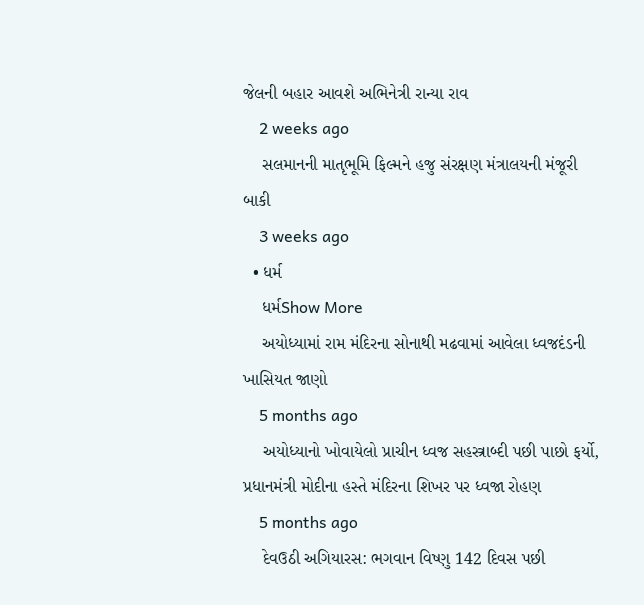જેલની બહાર આવશે અભિનેત્રી રાન્યા રાવ
    2 weeks ago
    સલમાનની માતૃભૂમિ ફિલ્મને હજુ સંરક્ષણ મંત્રાલયની મંજૂરી બાકી
    3 weeks ago
  • ધર્મ
    ધર્મShow More
    અયોધ્યામાં રામ મંદિરના સોનાથી મઢવામાં આવેલા ધ્વજદંડની ખાસિયત જાણો
    5 months ago
    અયોધ્યાનો ખોવાયેલો પ્રાચીન ધ્વજ સહસ્ત્રાબ્દી પછી પાછો ફર્યો, પ્રધાનમંત્રી મોદીના હસ્તે મંદિરના શિખર પર ધ્વજા રોહણ
    5 months ago
    દેવઉઠી અગિયારસ: ભગવાન વિષ્ણુ 142 દિવસ પછી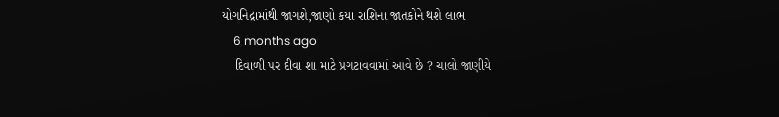યોગનિદ્રામાંથી જાગશે,જાણો કયા રાશિના જાતકોને થશે લાભ
    6 months ago
    દિવાળી પર દીવા શા માટે પ્રગટાવવામાં આવે છે ? ચાલો જાણીયે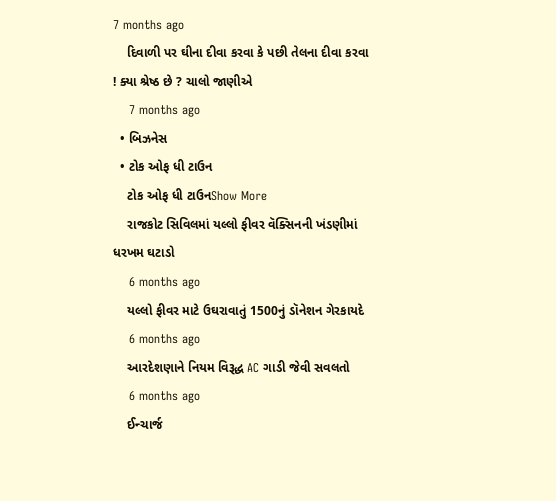7 months ago
    દિવાળી પર ઘીના દીવા કરવા કે પછી તેલના દીવા કરવા ! ક્યા શ્રેષ્ઠ છે ? ચાલો જાણીએ
    7 months ago
  • બિઝનેસ
  • ટોક ઓફ ધી ટાઉન
    ટોક ઓફ ધી ટાઉનShow More
    રાજકોટ સિવિલમાં યલ્લો ફીવર વૅક્સિનની ખંડણીમાં ધરખમ ઘટાડો
    6 months ago
    યલ્લો ફીવર માટે ઉઘરાવાતું 1500નું ડૉનેશન ગેરકાયદે
    6 months ago
    આરદેશણાને નિયમ વિરૂદ્ધ AC ગાડી જેવી સવલતો
    6 months ago
    ઈન્ચાર્જ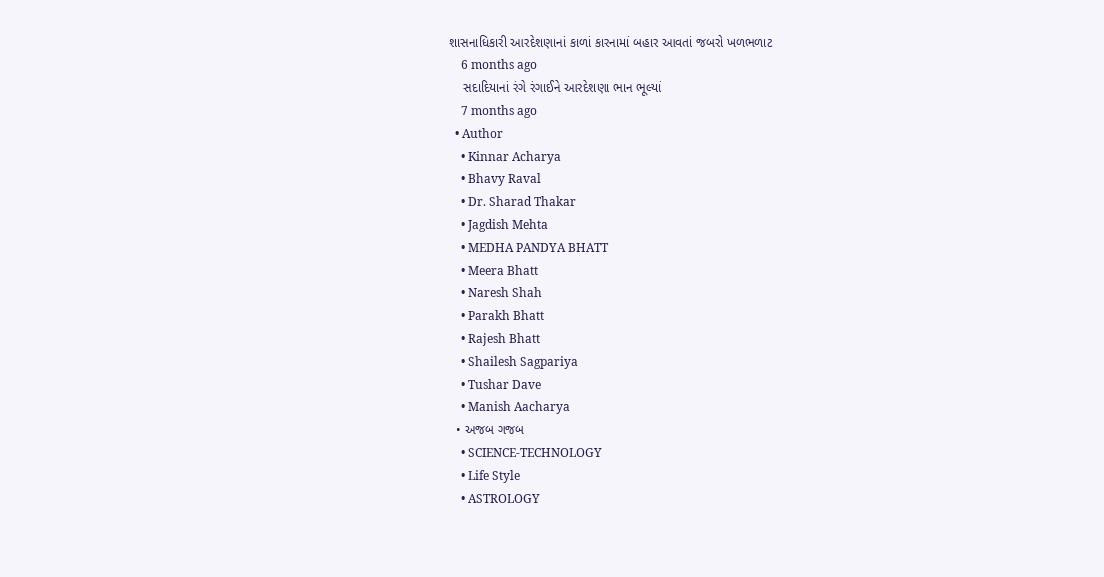શાસનાધિકારી આરદેશણાનાં કાળાં કારનામાં બહાર આવતાં જબરો ખળભળાટ
    6 months ago
    સદાદિયાનાં રંગે રંગાઈને આરદેશણા ભાન ભૂલ્યાં
    7 months ago
  • Author
    • Kinnar Acharya
    • Bhavy Raval
    • Dr. Sharad Thakar
    • Jagdish Mehta
    • MEDHA PANDYA BHATT
    • Meera Bhatt
    • Naresh Shah
    • Parakh Bhatt
    • Rajesh Bhatt
    • Shailesh Sagpariya
    • Tushar Dave
    • Manish Aacharya
  • અજબ ગજબ
    • SCIENCE-TECHNOLOGY
    • Life Style
    • ASTROLOGY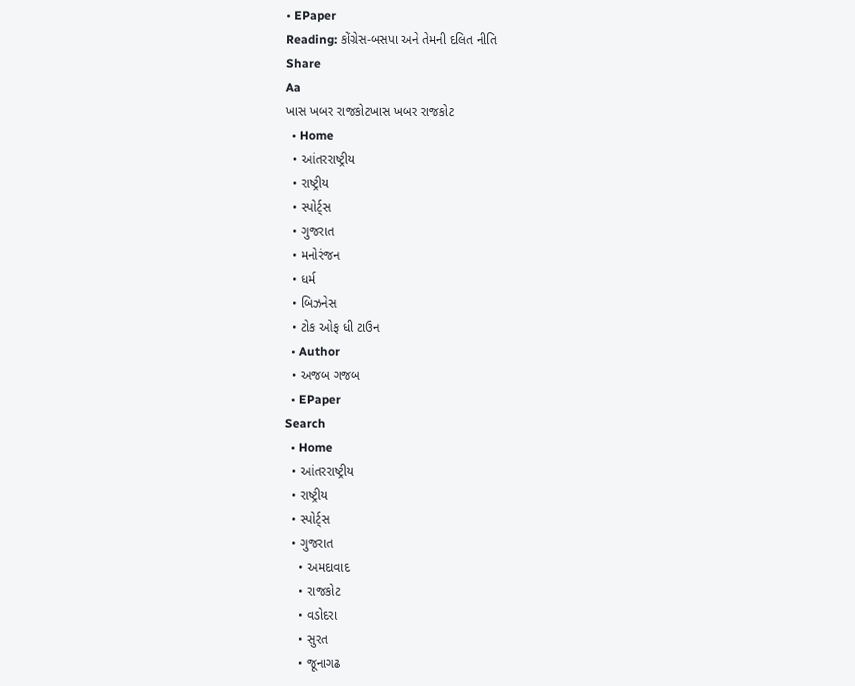• EPaper
Reading: કોંગ્રેસ-બસપા અને તેમની દલિત નીતિ
Share
Aa
ખાસ ખબર રાજકોટખાસ ખબર રાજકોટ
  • Home
  • આંતરરાષ્ટ્રીય
  • રાષ્ટ્રીય
  • સ્પોર્ટ્સ
  • ગુજરાત
  • મનોરંજન
  • ધર્મ
  • બિઝનેસ
  • ટોક ઓફ ધી ટાઉન
  • Author
  • અજબ ગજબ
  • EPaper
Search
  • Home
  • આંતરરાષ્ટ્રીય
  • રાષ્ટ્રીય
  • સ્પોર્ટ્સ
  • ગુજરાત
    • અમદાવાદ
    • રાજકોટ
    • વડોદરા
    • સુરત
    • જૂનાગઢ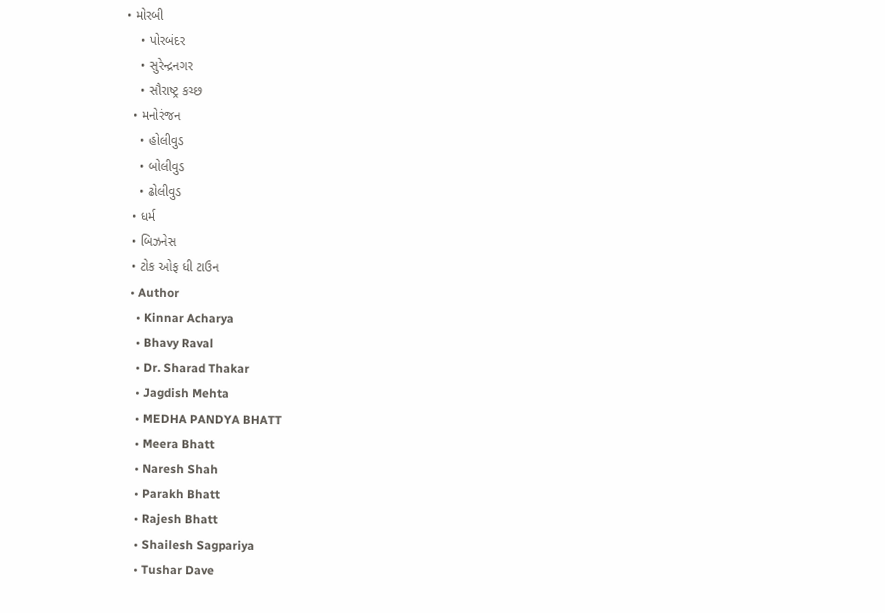• મોરબી
    • પોરબંદર
    • સુરેન્દ્રનગર
    • સૌરાષ્ટ્ર કચ્છ
  • મનોરંજન
    • હોલીવુડ
    • બોલીવુડ
    • ઢોલીવુડ
  • ધર્મ
  • બિઝનેસ
  • ટોક ઓફ ધી ટાઉન
  • Author
    • Kinnar Acharya
    • Bhavy Raval
    • Dr. Sharad Thakar
    • Jagdish Mehta
    • MEDHA PANDYA BHATT
    • Meera Bhatt
    • Naresh Shah
    • Parakh Bhatt
    • Rajesh Bhatt
    • Shailesh Sagpariya
    • Tushar Dave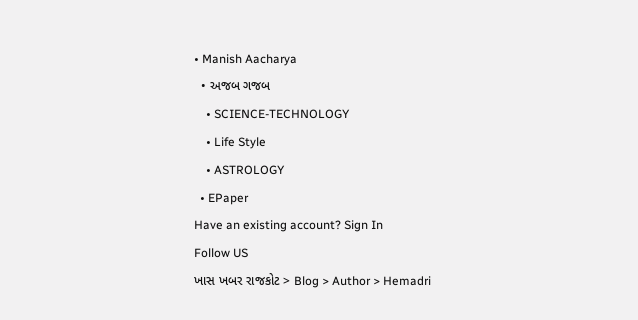• Manish Aacharya
  • અજબ ગજબ
    • SCIENCE-TECHNOLOGY
    • Life Style
    • ASTROLOGY
  • EPaper
Have an existing account? Sign In
Follow US
ખાસ ખબર રાજકોટ > Blog > Author > Hemadri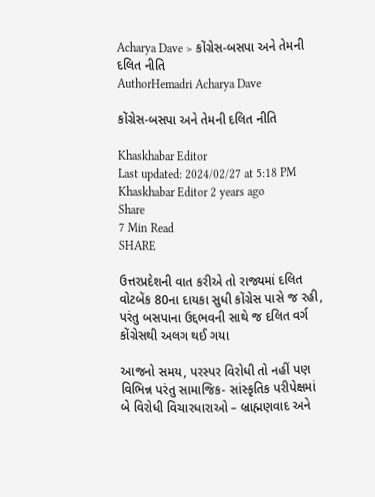Acharya Dave > કોંગ્રેસ-બસપા અને તેમની દલિત નીતિ
AuthorHemadri Acharya Dave

કોંગ્રેસ-બસપા અને તેમની દલિત નીતિ

Khaskhabar Editor
Last updated: 2024/02/27 at 5:18 PM
Khaskhabar Editor 2 years ago
Share
7 Min Read
SHARE

ઉત્તરપ્રદેશની વાત કરીએ તો રાજ્યમાં દલિત વોટબેંક 80ના દાયકા સુધી કોંગ્રેસ પાસે જ રહી, પરંતુ બસપાના ઉદ્દભવની સાથે જ દલિત વર્ગ કોંગ્રેસથી અલગ થઈ ગયા

આજનો સમય, પરસ્પર વિરોધી તો નહીં પણ વિભિન્ન પરંતુ સામાજિક- સાંસ્કૃતિક પરીપેક્ષમાં બે વિરોધી વિચારધારાઓ – બ્રાહ્મણવાદ અને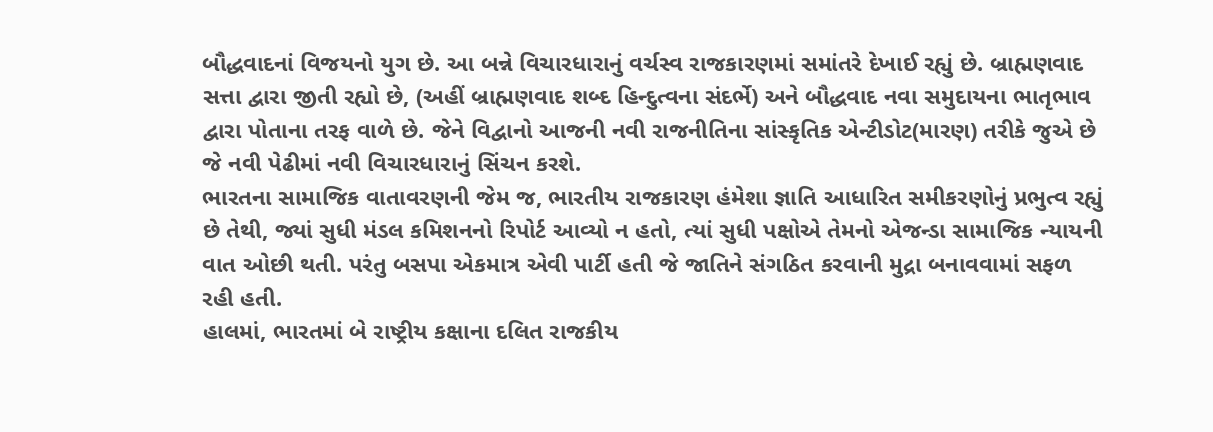બૌદ્ધવાદનાં વિજયનો યુગ છે. આ બન્ને વિચારધારાનું વર્ચસ્વ રાજકારણમાં સમાંતરે દેખાઈ રહ્યું છે. બ્રાહ્મણવાદ સત્તા દ્વારા જીતી રહ્યો છે, (અહીં બ્રાહ્મણવાદ શબ્દ હિન્દુત્વના સંદર્ભે) અને બૌદ્ધવાદ નવા સમુદાયના ભાતૃભાવ દ્વારા પોતાના તરફ વાળે છે. જેને વિદ્વાનો આજની નવી રાજનીતિના સાંસ્કૃતિક એન્ટીડોટ(મારણ) તરીકે જુએ છે જે નવી પેઢીમાં નવી વિચારધારાનું સિંચન કરશે.
ભારતના સામાજિક વાતાવરણની જેમ જ, ભારતીય રાજકારણ હંમેશા જ્ઞાતિ આધારિત સમીકરણોનું પ્રભુત્વ રહ્યું છે તેથી, જ્યાં સુધી મંડલ કમિશનનો રિપોર્ટ આવ્યો ન હતો, ત્યાં સુધી પક્ષોએ તેમનો એજન્ડા સામાજિક ન્યાયની વાત ઓછી થતી. પરંતુ બસપા એકમાત્ર એવી પાર્ટી હતી જે જાતિને સંગઠિત કરવાની મુદ્રા બનાવવામાં સફળ રહી હતી.
હાલમાં, ભારતમાં બે રાષ્ટ્રીય કક્ષાના દલિત રાજકીય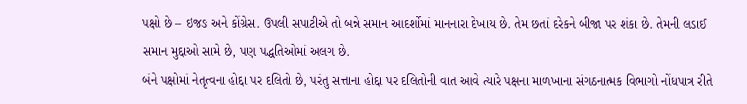પક્ષો છે – ઇજઙ અને કોંગ્રેસ. ઉપલી સપાટીએ તો બન્ને સમાન આદર્શોમાં માનનારા દેખાય છે. તેમ છતાં દરેકને બીજા પર શંકા છે. તેમની લડાઈ સમાન મુદ્દાઓ સામે છે, પણ પદ્ધતિઓમાં અલગ છે.
બંને પક્ષોમાં નેતૃત્વના હોદ્દા પર દલિતો છે, પરંતુ સત્તાના હોદ્દા પર દલિતોની વાત આવે ત્યારે પક્ષના માળખાના સંગઠનાત્મક વિભાગો નોંધપાત્ર રીતે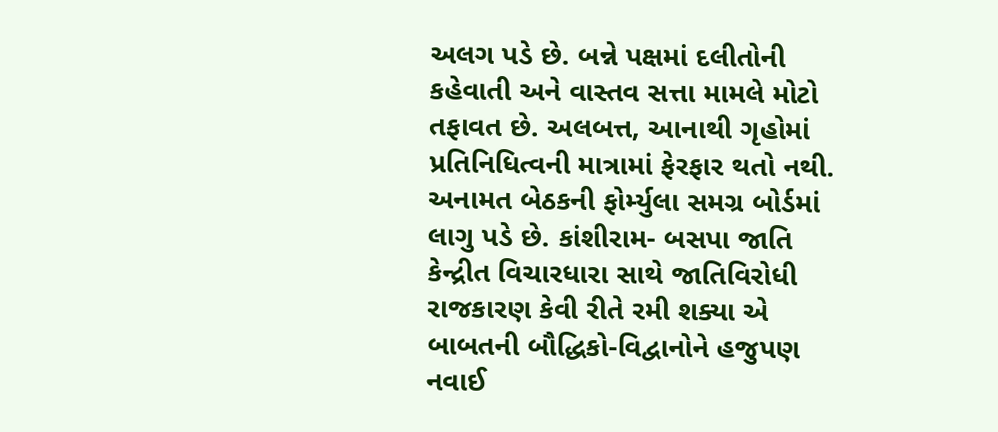અલગ પડે છે. બન્ને પક્ષમાં દલીતોની કહેવાતી અને વાસ્તવ સત્તા મામલે મોટો તફાવત છે. અલબત્ત, આનાથી ગૃહોમાં પ્રતિનિધિત્વની માત્રામાં ફેરફાર થતો નથી. અનામત બેઠકની ફોર્મ્યુલા સમગ્ર બોર્ડમાં લાગુ પડે છે. કાંશીરામ- બસપા જાતિ કેન્દ્રીત વિચારધારા સાથે જાતિવિરોધી રાજકારણ કેવી રીતે રમી શક્યા એ બાબતની બૌદ્ધિકો-વિદ્વાનોને હજુપણ નવાઈ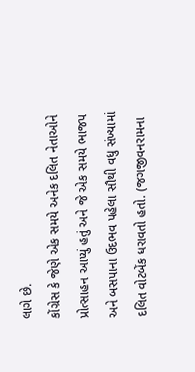લાગે છે.
કોંગ્રેસ કે જેણે એક સમયે અનેક દલિત નેતાઓને પ્રોત્સાહન આપ્યું હતું અને જે એક સમયે ભાજપ અને બસપાના ઉદભવ પહેલા સૌથી વધુ સંખ્યામાં દલિત વોટબેંક ધરાવતો હતો. (જગજીવનરામના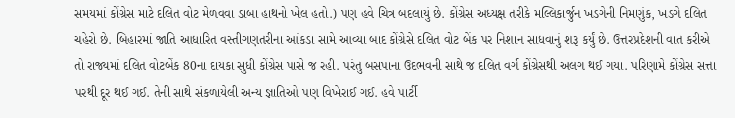સમયમાં કોંગ્રેસ માટે દલિત વોટ મેળવવા ડાબા હાથનો ખેલ હતો.) પણ હવે ચિત્ર બદલાયું છે. કોંગ્રેસ અધ્યક્ષ તરીકે મલ્લિકાર્જુન ખડગેની નિમણુંક, ખડગે દલિત ચહેરો છે. બિહારમાં જાતિ આધારિત વસ્તીગણતરીના આંકડા સામે આવ્યા બાદ કોંગ્રેસે દલિત વોટ બેંક પર નિશાન સાધવાનું શરૂ કર્યું છે. ઉત્તરપ્રદેશની વાત કરીએ તો રાજ્યમાં દલિત વોટબેંક 80ના દાયકા સુધી કોંગ્રેસ પાસે જ રહી. પરંતુ બસપાના ઉદભવની સાથે જ દલિત વર્ગ કોંગ્રેસથી અલગ થઈ ગયા. પરિણામે કોંગ્રેસ સત્તા પરથી દૂર થઈ ગઈ. તેની સાથે સંકળાયેલી અન્ય જ્ઞાતિઓ પણ વિખેરાઈ ગઈ. હવે પાર્ટી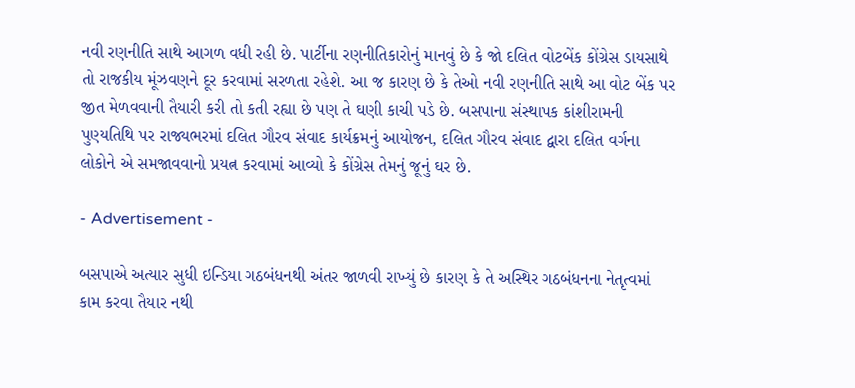નવી રણનીતિ સાથે આગળ વધી રહી છે. પાર્ટીના રણનીતિકારોનું માનવું છે કે જો દલિત વોટબેંક કોંગ્રેસ ડાયસાથે તો રાજકીય મૂંઝવણને દૂર કરવામાં સરળતા રહેશે. આ જ કારણ છે કે તેઓ નવી રણનીતિ સાથે આ વોટ બેંક પર જીત મેળવવાની તૈયારી કરી તો કતી રહ્યા છે પણ તે ઘણી કાચી પડે છે. બસપાના સંસ્થાપક કાંશીરામની પુણ્યતિથિ પર રાજ્યભરમાં દલિત ગૌરવ સંવાદ કાર્યક્રમનું આયોજન, દલિત ગૌરવ સંવાદ દ્વારા દલિત વર્ગના લોકોને એ સમજાવવાનો પ્રયત્ન કરવામાં આવ્યો કે કોંગ્રેસ તેમનું જૂનું ઘર છે.

- Advertisement -

બસપાએ અત્યાર સુધી ઇન્ડિયા ગઠબંધનથી અંતર જાળવી રાખ્યું છે કારણ કે તે અસ્થિર ગઠબંધનના નેતૃત્વમાં કામ કરવા તૈયાર નથી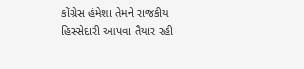કોંગ્રેસ હંમેશા તેમને રાજકીય હિસ્સેદારી આપવા તૈયાર રહી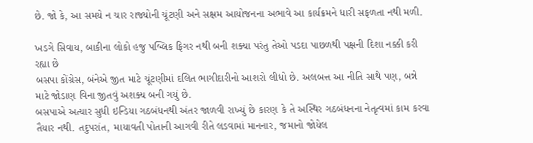છે. જો કે, આ સમયે ન ચાર રાજ્યોની ચૂંટણી અને સક્ષમ આયોજનના અભાવે આ કાર્યક્રમને ધારી સફળતા નથી મળી.

ખડગે સિવાય, બાકીના લોકો હજુ પબ્લિક ફિગર નથી બની શક્યા પરંતુ તેઓ પડદા પાછળથી પક્ષની દિશા નક્કી કરી રહ્યા છે
બસપા કોંગ્રેસ, બંનેએ જીત માટે ચૂંટણીમાં દલિત ભાગીદારીનો આશરો લીધો છે. અલબત્ત આ નીતિ સાથે પણ, બન્ને માટે જોડાણ વિના જીતવું અશક્ય બની ગયું છે.
બસપાએ અત્યાર સુધી ઇન્ડિયા ગઠબંધનથી અંતર જાળવી રાખ્યું છે કારણ કે તે અસ્થિર ગઠબંધનના નેતૃત્વમાં કામ કરવા તૈયાર નથી. તદુપરાંત, માયાવતી પોતાની આગવી રીતે લડવામાં માનનાર, જમાનો જોયેલ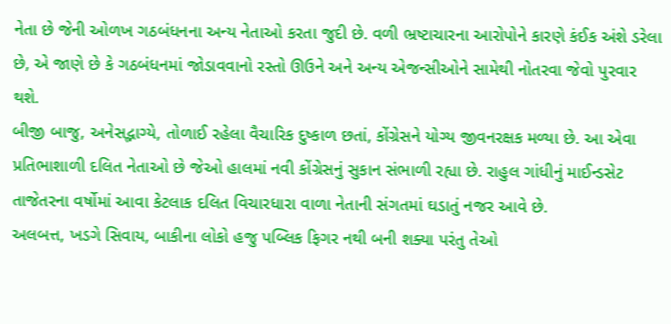નેતા છે જેની ઓળખ ગઠબંધનના અન્ય નેતાઓ કરતા જુદી છે. વળી ભ્રષ્ટાચારના આરોપોને કારણે કંઈક અંશે ડરેલા છે, એ જાણે છે કે ગઠબંધનમાં જોડાવવાનો રસ્તો ઊઉને અને અન્ય એજન્સીઓને સામેથી નોતરવા જેવો પુરવાર થશે.
બીજી બાજુ, અનેસદ્ભાગ્યે, તોળાઈ રહેલા વૈચારિક દુષ્કાળ છતાં, કોંગ્રેસને યોગ્ય જીવનરક્ષક મળ્યા છે. આ એવા પ્રતિભાશાળી દલિત નેતાઓ છે જેઓ હાલમાં નવી કોંગ્રેસનું સુકાન સંભાળી રહ્યા છે. રાહુલ ગાંધીનું માઈન્ડસેટ તાજેતરના વર્ષોમાં આવા કેટલાક દલિત વિચારધારા વાળા નેતાની સંગતમાં ઘડાતું નજર આવે છે.
અલબત્ત, ખડગે સિવાય, બાકીના લોકો હજુ પબ્લિક ફિગર નથી બની શક્યા પરંતુ તેઓ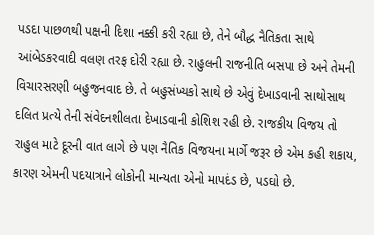પડદા પાછળથી પક્ષની દિશા નક્કી કરી રહ્યા છે, તેને બૌદ્ધ નૈતિકતા સાથે આંબેડકરવાદી વલણ તરફ દોરી રહ્યા છે. રાહુલની રાજનીતિ બસપા છે અને તેમની વિચારસરણી બહુજનવાદ છે. તે બહુસંખ્યકો સાથે છે એવું દેખાડવાની સાથોસાથ દલિત પ્રત્યે તેની સંવેદનશીલતા દેખાડવાની કોશિશ રહી છે. રાજકીય વિજય તો રાહુલ માટે દૂરની વાત લાગે છે પણ નૈતિક વિજયના માર્ગે જરૂર છે એમ કહી શકાય, કારણ એમની પદયાત્રાને લોકોની માન્યતા એનો માપદંડ છે, પડઘો છે.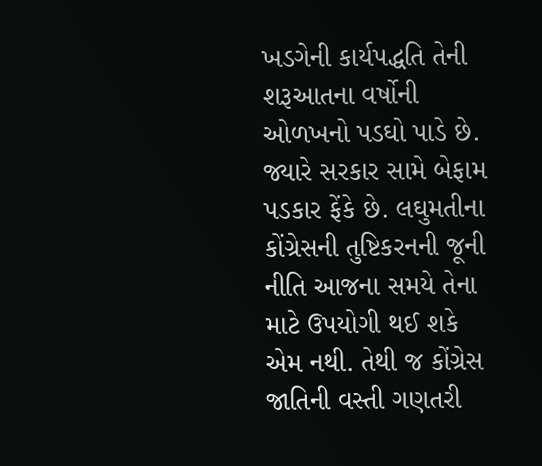ખડગેની કાર્યપદ્ધતિ તેની શરૂઆતના વર્ષોની ઓળખનો પડઘો પાડે છે. જ્યારે સરકાર સામે બેફામ પડકાર ફેંકે છે. લઘુમતીના કોંગ્રેસની તુષ્ટિકરનની જૂની નીતિ આજના સમયે તેના માટે ઉપયોગી થઈ શકે એમ નથી. તેથી જ કોંગ્રેસ જાતિની વસ્તી ગણતરી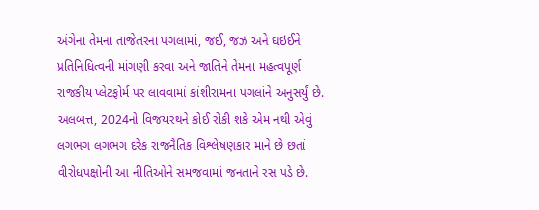અંગેના તેમના તાજેતરના પગલામાં, જઈ, જઝ અને ઘઇઈને પ્રતિનિધિત્વની માંગણી કરવા અને જાતિને તેમના મહત્વપૂર્ણ રાજકીય પ્લેટફોર્મ પર લાવવામાં કાંશીરામના પગલાંને અનુસર્યું છે.
અલબત્ત, 2024નો વિજયરથને કોઈ રોકી શકે એમ નથી એવું લગભગ લગભગ દરેક રાજનૈતિક વિશ્લેષણકાર માને છે છતાં વીરોધપક્ષોની આ નીતિઓને સમજવામાં જનતાને રસ પડે છે.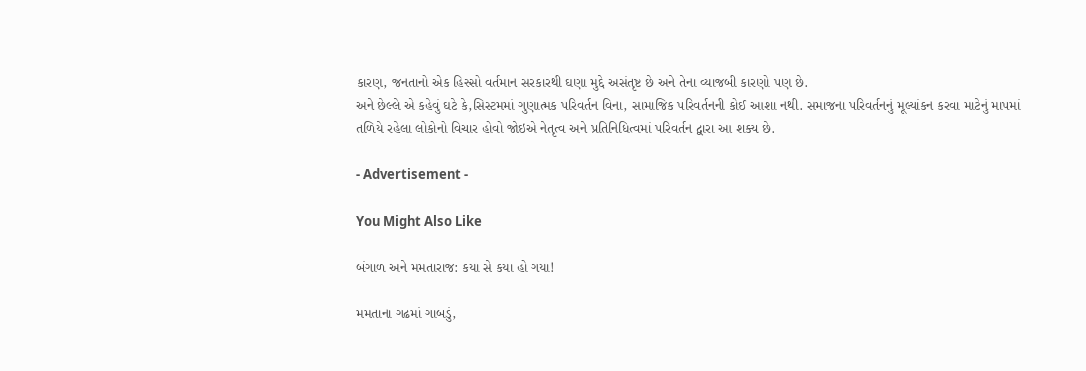કારણ, જનતાનો એક હિસ્સો વર્તમાન સરકારથી ઘણા મુદ્દે અસંતૃષ્ટ છે અને તેના વ્યાજબી કારણો પણ છે.
અને છેલ્લે એ કહેવું ઘટે કે,સિસ્ટમમાં ગુણાત્મક પરિવર્તન વિના, સામાજિક પરિવર્તનની કોઈ આશા નથી. સમાજના પરિવર્તનનું મૂલ્યાંકન કરવા માટેનું માપમાં તળિયે રહેલા લોકોનો વિચાર હોવો જોઇએ નેતૃત્વ અને પ્રતિનિધિત્વમાં પરિવર્તન દ્વારા આ શક્ય છે.

- Advertisement -

You Might Also Like

બંગાળ અને મમતારાજ: કયા સે કયા હો ગયા!

મમતાના ગઢમાં ગાબડું,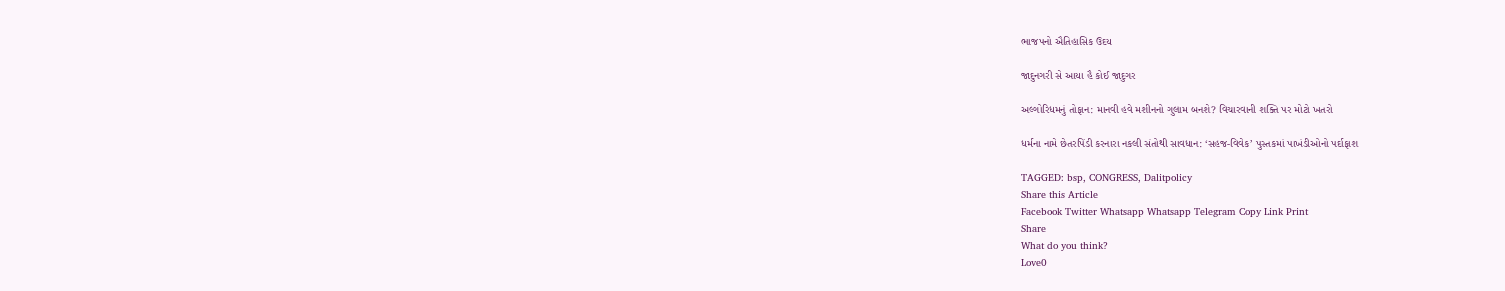ભાજપનો ઐતિહાસિક ઉદય

જાદુનગરી સે આયા હૈ કોઈ જાદુગર

અલ્ગોરિધમનું તોફાન: માનવી હવે મશીનનો ગુલામ બનશે? વિચારવાની શક્તિ પર મોટો ખતરો

ધર્મના નામે છેતરપિંડી કરનારા નકલી સંતોથી સાવધાન: ‘સહજ-વિવેક’ પુસ્તકમાં પાખંડીઓનો પર્દાફાશ

TAGGED: bsp, CONGRESS, Dalitpolicy
Share this Article
Facebook Twitter Whatsapp Whatsapp Telegram Copy Link Print
Share
What do you think?
Love0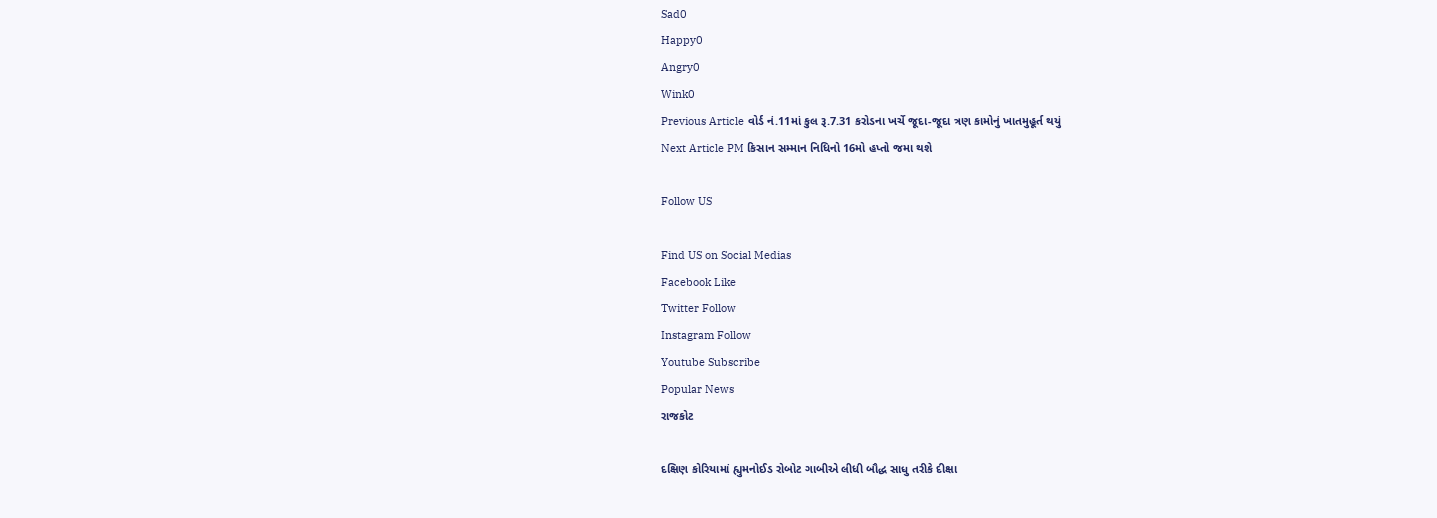Sad0
Happy0
Angry0
Wink0
Previous Article વોર્ડ નં.11માં કુલ રૂ.7.31 કરોડના ખર્ચે જૂદા-જૂદા ત્રણ કામોનું ખાતમુહૂર્ત થયું
Next Article PM કિસાન સમ્માન નિધિનો 16મો હપ્તો જમા થશે

Follow US

Find US on Social Medias
Facebook Like
Twitter Follow
Instagram Follow
Youtube Subscribe
Popular News
રાજકોટ

દક્ષિણ કોરિયામાં હ્યુમનોઈડ રોબોટ ગાબીએ લીધી બૌદ્ધ સાધુ તરીકે દીક્ષા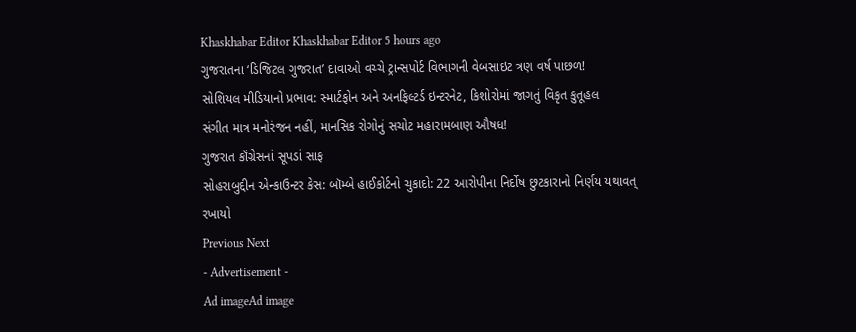Khaskhabar Editor Khaskhabar Editor 5 hours ago
ગુજરાતના ‘ડિજિટલ ગુજરાત’ દાવાઓ વચ્ચે ટ્રાન્સપોર્ટ વિભાગની વેબસાઇટ ત્રણ વર્ષ પાછળ!
સોશિયલ મીડિયાનો પ્રભાવ: સ્માર્ટફોન અને અનફિલ્ટર્ડ ઇન્ટરનેટ, કિશોરોમાં જાગતું વિકૃત કુતૂહલ
સંગીત માત્ર મનોરંજન નહીં, માનસિક રોગોનું સચોટ મહારામબાણ ઔષધ!
ગુજરાત કૉંગ્રેસનાં સૂપડાં સાફ
સોહરાબુદ્દીન એન્કાઉન્ટર કેસ: બૉમ્બે હાઈકોર્ટનો ચુકાદો: 22 આરોપીના નિર્દોષ છુટકારાનો નિર્ણય યથાવત્ રખાયો
Previous Next
- Advertisement -
Ad imageAd image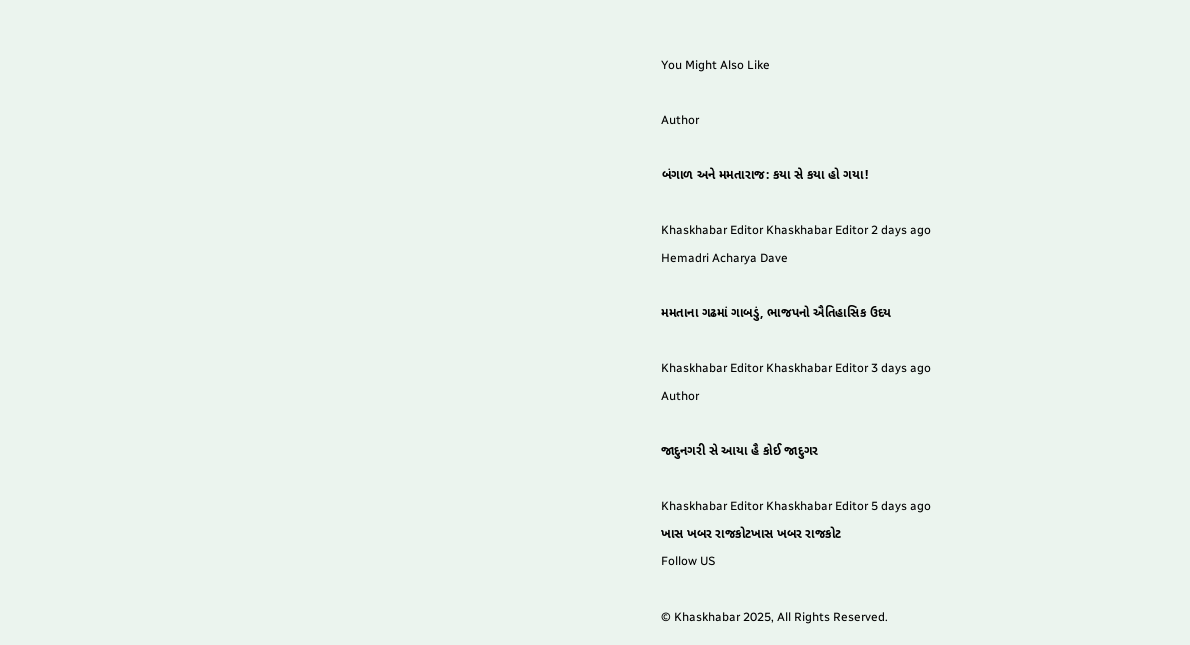You Might Also Like

Author

બંગાળ અને મમતારાજ: કયા સે કયા હો ગયા!

Khaskhabar Editor Khaskhabar Editor 2 days ago
Hemadri Acharya Dave

મમતાના ગઢમાં ગાબડું, ભાજપનો ઐતિહાસિક ઉદય

Khaskhabar Editor Khaskhabar Editor 3 days ago
Author

જાદુનગરી સે આયા હૈ કોઈ જાદુગર

Khaskhabar Editor Khaskhabar Editor 5 days ago
ખાસ ખબર રાજકોટખાસ ખબર રાજકોટ
Follow US

© Khaskhabar 2025, All Rights Reserved.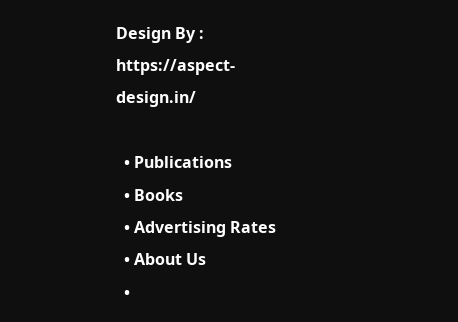Design By : https://aspect-design.in/

  • Publications
  • Books
  • Advertising Rates
  • About Us
  •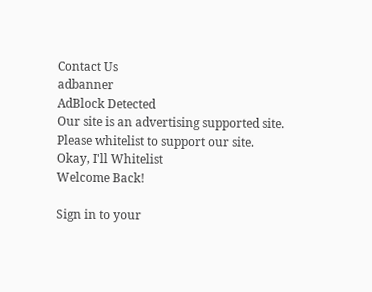Contact Us
adbanner
AdBlock Detected
Our site is an advertising supported site. Please whitelist to support our site.
Okay, I'll Whitelist
Welcome Back!

Sign in to your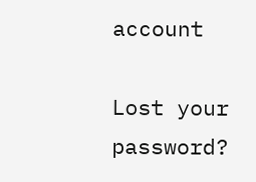account

Lost your password?